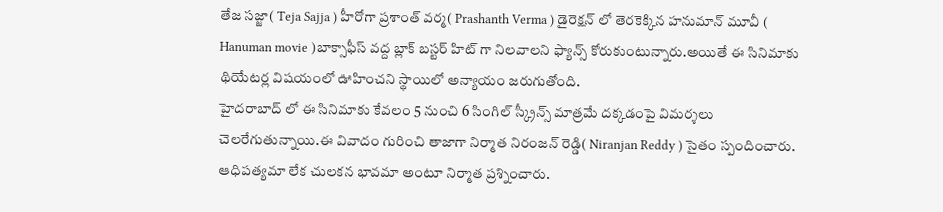తేజ సజ్జా( Teja Sajja ) హీరోగా ప్రశాంత్ వర్మ( Prashanth Verma ) డైరెక్షన్ లో తెరకెక్కిన హనుమాన్ మూవీ ( Hanuman movie )బాక్సాఫీస్ వద్ద బ్లాక్ బస్టర్ హిట్ గా నిలవాలని ఫ్యాన్స్ కోరుకుంటున్నారు.అయితే ఈ సినిమాకు థియేటర్ల విషయంలో ఊహించని స్థాయిలో అన్యాయం జరుగుతోంది.
హైదరాబాద్ లో ఈ సినిమాకు కేవలం 5 నుంచి 6 సింగిల్ స్క్రీన్స్ మాత్రమే దక్కడంపై విమర్శలు చెలరేగుతున్నాయి.ఈ వివాదం గురించి తాజాగా నిర్మాత నిరంజన్ రెడ్డి( Niranjan Reddy ) సైతం స్పందించారు.
ఆధిపత్యమా లేక చులకన భావమా అంటూ నిర్మాత ప్రశ్నించారు.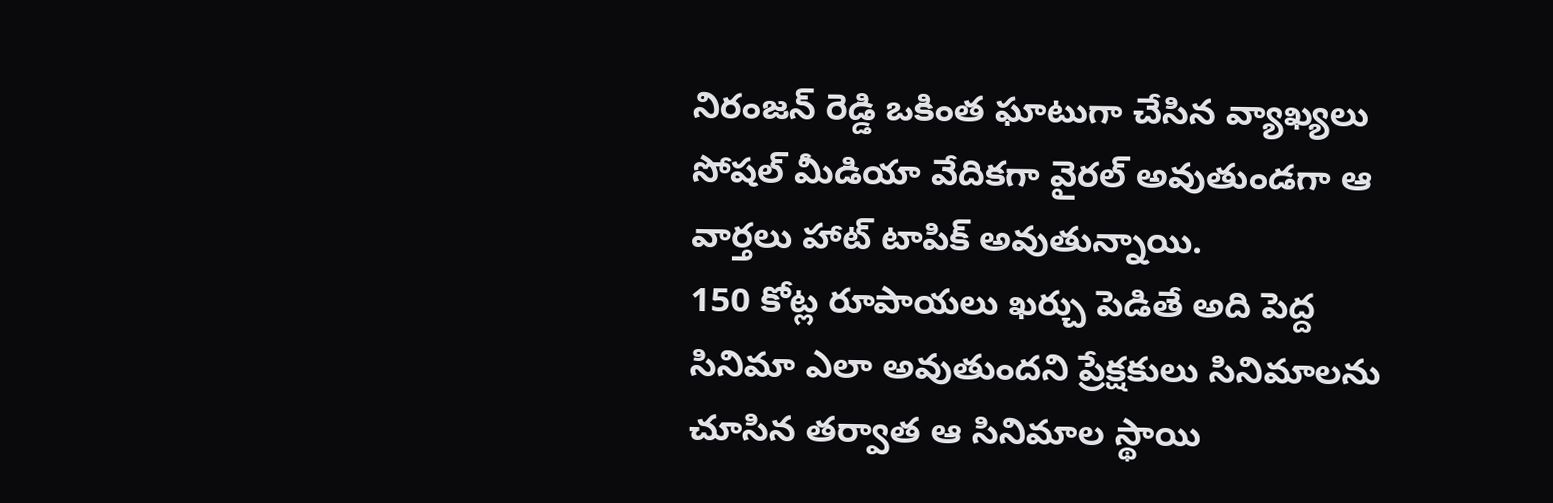నిరంజన్ రెడ్డి ఒకింత ఘాటుగా చేసిన వ్యాఖ్యలు సోషల్ మీడియా వేదికగా వైరల్ అవుతుండగా ఆ వార్తలు హాట్ టాపిక్ అవుతున్నాయి.
150 కోట్ల రూపాయలు ఖర్చు పెడితే అది పెద్ద సినిమా ఎలా అవుతుందని ప్రేక్షకులు సినిమాలను చూసిన తర్వాత ఆ సినిమాల స్థాయి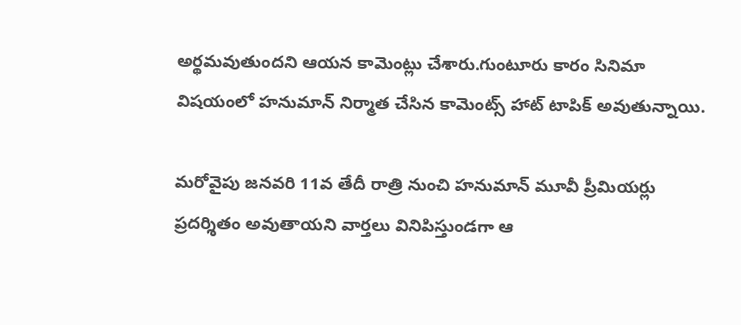అర్థమవుతుందని ఆయన కామెంట్లు చేశారు.గుంటూరు కారం సినిమా విషయంలో హనుమాన్ నిర్మాత చేసిన కామెంట్స్ హాట్ టాపిక్ అవుతున్నాయి.

మరోవైపు జనవరి 11వ తేదీ రాత్రి నుంచి హనుమాన్ మూవీ ప్రీమియర్లు ప్రదర్శితం అవుతాయని వార్తలు వినిపిస్తుండగా ఆ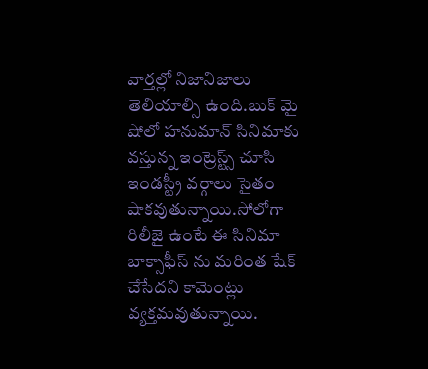వార్తల్లో నిజానిజాలు తెలియాల్సి ఉంది.బుక్ మై షోలో హనుమాన్ సినిమాకు వస్తున్న ఇంట్రెస్ట్స్ చూసి ఇండస్ట్రీ వర్గాలు సైతం షాకవుతున్నాయి.సోలోగా రిలీజై ఉంటే ఈ సినిమా బాక్సాఫీస్ ను మరింత షేక్ చేసేదని కామెంట్లు వ్యక్తమవుతున్నాయి.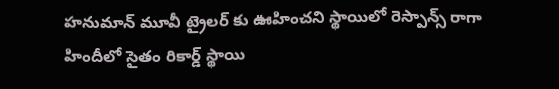హనుమాన్ మూవీ ట్రైలర్ కు ఊహించని స్థాయిలో రెస్పాన్స్ రాగా హిందీలో సైతం రికార్డ్ స్థాయి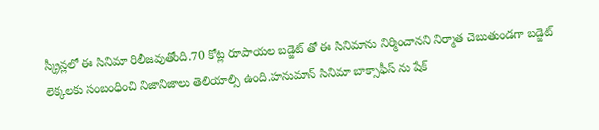స్క్రీన్లలో ఈ సినిమా రిలీజవుతోంది.70 కోట్ల రూపాయల బడ్జెట్ తో ఈ సినిమాను నిర్మించానని నిర్మాత చెబుతుండగా బడ్జెట్ లెక్కలకు సంబంధించి నిజానిజాలు తెలియాల్సి ఉంది.హనుమాన్ సినిమా బాక్సాఫీస్ ను షేక్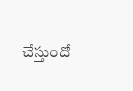చేస్తుందో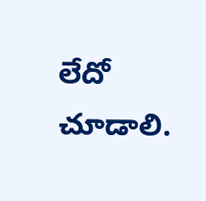లేదో చూడాలి.